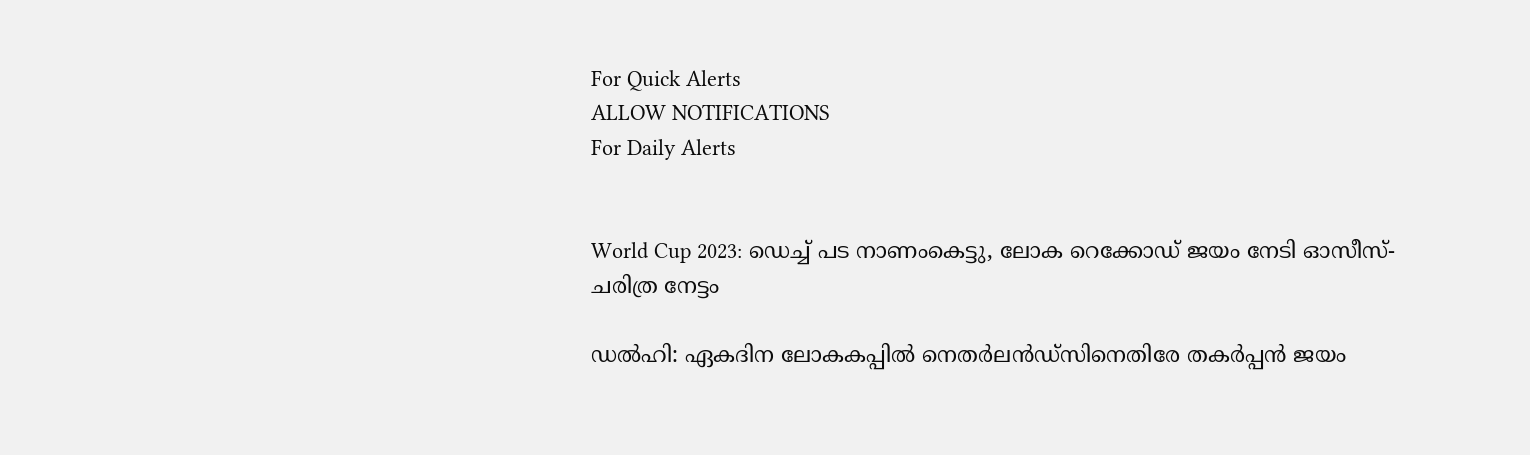For Quick Alerts
ALLOW NOTIFICATIONS
For Daily Alerts


World Cup 2023: ഡെച്ച് പട നാണംകെട്ടു, ലോക റെക്കോഡ് ജയം നേടി ഓസീസ്- ചരിത്ര നേട്ടം

ഡല്‍ഹി: ഏകദിന ലോകകപ്പില്‍ നെതര്‍ലന്‍ഡ്‌സിനെതിരേ തകര്‍പ്പന്‍ ജയം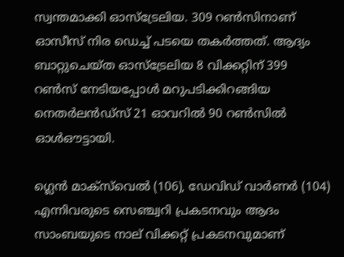സ്വന്തമാക്കി ഓസ്‌ട്രേലിയ. 309 റണ്‍സിനാണ് ഓസീസ് നിര ഡെച്ച് പടയെ തകര്‍ത്തത്. ആദ്യം ബാറ്റുചെയ്ത ഓസ്‌ട്രേലിയ 8 വിക്കറ്റിന് 399 റണ്‍സ് നേടിയപ്പോള്‍ മറുപടിക്കിറങ്ങിയ നെതര്‍ലന്‍ഡ്‌സ് 21 ഓവറില്‍ 90 റണ്‍സില്‍ ഓള്‍ഔട്ടായി.

ഗ്ലെന്‍ മാക്‌സ്‌വെല്‍ (106), ഡേവിഡ് വാര്‍ണര്‍ (104) എന്നിവരുടെ സെഞ്ച്വറി പ്രകടനവും ആദം സാംബയുടെ നാല് വിക്കറ്റ് പ്രകടനവുമാണ്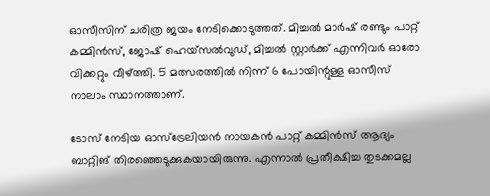ഓസീസിന് ചരിത്ര ജയം നേടിക്കൊടുത്തത്. മിച്ചല്‍ മാര്‍ഷ് രണ്ടും പാറ്റ് കമ്മിന്‍സ്, ജോഷ് ഹെയ്‌സല്‍വുഡ്, മിച്ചല്‍ സ്റ്റാര്‍ക്ക് എന്നിവര്‍ ഓരോ വിക്കറ്റും വീഴ്ത്തി. 5 മത്സരത്തില്‍ നിന്ന് 6 പോയിന്റുള്ള ഓസീസ് നാലാം സ്ഥാനത്താണ്.

ടോസ് നേടിയ ഓസ്‌ട്രേലിയന്‍ നായകന്‍ പാറ്റ് കമ്മിന്‍സ് ആദ്യം ബാറ്റിങ് തിരഞ്ഞെടുക്കുകയായിരുന്നു. എന്നാല്‍ പ്രതീക്ഷിച്ച തുടക്കമല്ല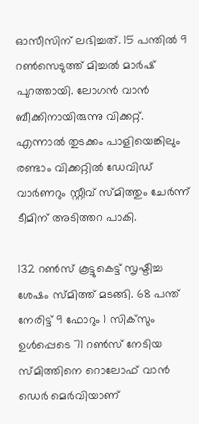ഓസീസിന് ലഭിച്ചത്. 15 പന്തില്‍ 9 റണ്‍സെടുത്ത് മിച്ചല്‍ മാര്‍ഷ് പുറത്തായി. ലോഗന്‍ വാന്‍ ബീക്കിനായിരുന്നു വിക്കറ്റ്. എന്നാല്‍ തുടക്കം പാളിയെങ്കിലും രണ്ടാം വിക്കറ്റില്‍ ഡേവിഡ് വാര്‍ണറും സ്റ്റീവ് സ്മിത്തും ചേര്‍ന്ന് ടീമിന് അടിത്തറ പാകി.

132 റണ്‍സ് കൂട്ടുകെട്ട് സൃഷ്ടിച്ച ശേഷം സ്മിത്ത് മടങ്ങി. 68 പന്ത് നേരിട്ട് 9 ഫോറും 1 സിക്‌സും ഉള്‍പ്പെടെ 71 റണ്‍സ് നേടിയ സ്മിത്തിനെ റൊലോഫ് വാന്‍ ഡെര്‍ മെര്‍വിയാണ്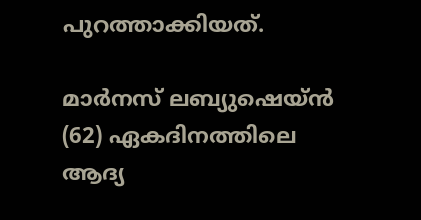പുറത്താക്കിയത്.

മാര്‍നസ് ലബ്യുഷെയ്ന്‍ (62) ഏകദിനത്തിലെ ആദ്യ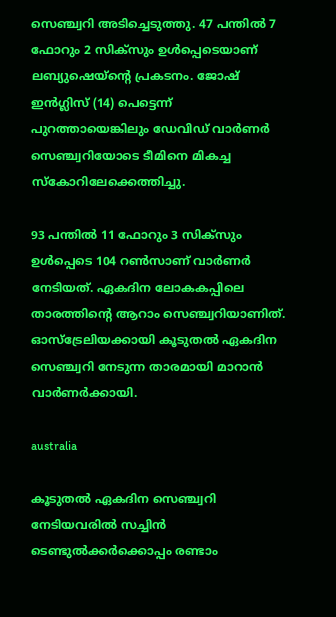സെഞ്ച്വറി അടിച്ചെടുത്തു. 47 പന്തില്‍ 7 ഫോറും 2 സിക്‌സും ഉള്‍പ്പെടെയാണ് ലബ്യുഷെയ്‌ന്റെ പ്രകടനം. ജോഷ് ഇന്‍ഗ്ലിസ് (14) പെട്ടെന്ന് പുറത്തായെങ്കിലും ഡേവിഡ് വാര്‍ണര്‍ സെഞ്ച്വറിയോടെ ടീമിനെ മികച്ച സ്‌കോറിലേക്കെത്തിച്ചു.

93 പന്തില്‍ 11 ഫോറും 3 സിക്‌സും ഉള്‍പ്പെടെ 104 റണ്‍സാണ് വാര്‍ണര്‍ നേടിയത്. ഏകദിന ലോകകപ്പിലെ താരത്തിന്റെ ആറാം സെഞ്ച്വറിയാണിത്. ഓസ്‌ട്രേലിയക്കായി കൂടുതല്‍ ഏകദിന സെഞ്ച്വറി നേടുന്ന താരമായി മാറാന്‍ വാര്‍ണര്‍ക്കായി.

australia

കൂടുതല്‍ ഏകദിന സെഞ്ച്വറി നേടിയവരില്‍ സച്ചിന്‍ ടെണ്ടുല്‍ക്കര്‍ക്കൊപ്പം രണ്ടാം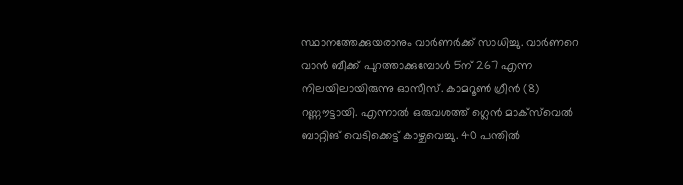സ്ഥാനത്തേക്കുയരാനും വാര്‍ണര്‍ക്ക് സാധിച്ചു. വാര്‍ണറെ വാന്‍ ബീക്ക് പുറത്താക്കുമ്പോള്‍ 5ന് 267 എന്ന നിലയിലായിരുന്നു ഓസീസ്. കാമറൂണ്‍ ഗ്രീന്‍ (8) റണ്ണൗട്ടായി. എന്നാല്‍ ഒരുവശത്ത് ഗ്ലെന്‍ മാക്‌സ്‌വെല്‍ ബാറ്റിങ് വെടിക്കെട്ട് കാഴ്ചവെച്ചു. 40 പന്തില്‍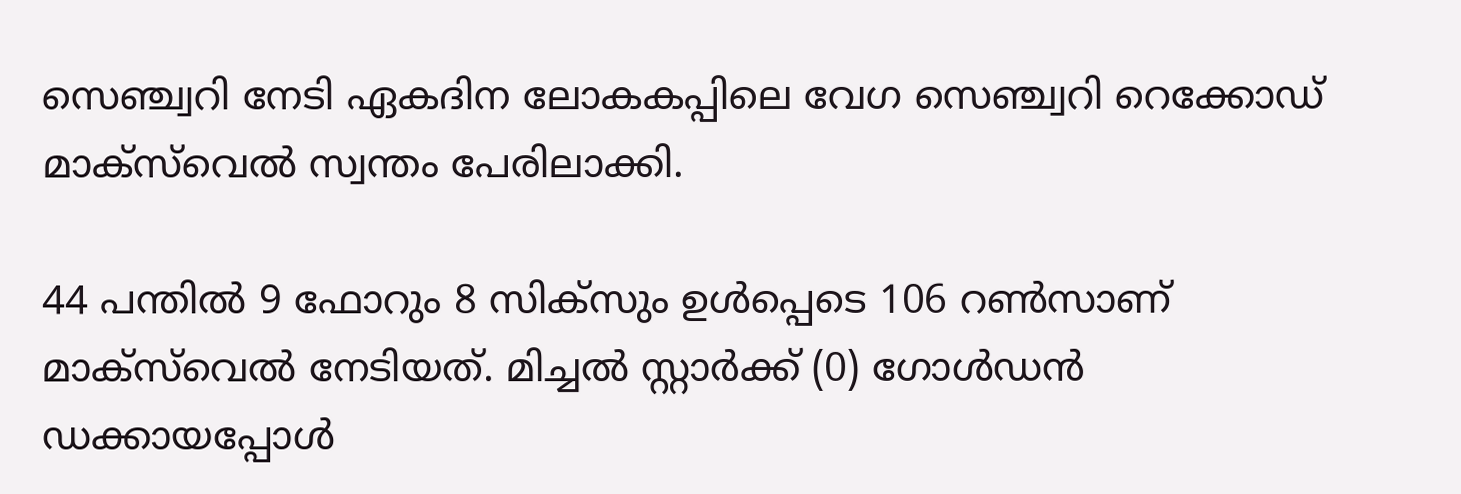സെഞ്ച്വറി നേടി ഏകദിന ലോകകപ്പിലെ വേഗ സെഞ്ച്വറി റെക്കോഡ് മാക്‌സ്‌വെല്‍ സ്വന്തം പേരിലാക്കി.

44 പന്തില്‍ 9 ഫോറും 8 സിക്‌സും ഉള്‍പ്പെടെ 106 റണ്‍സാണ് മാക്‌സ്‌വെല്‍ നേടിയത്. മിച്ചല്‍ സ്റ്റാര്‍ക്ക് (0) ഗോള്‍ഡന്‍ ഡക്കായപ്പോള്‍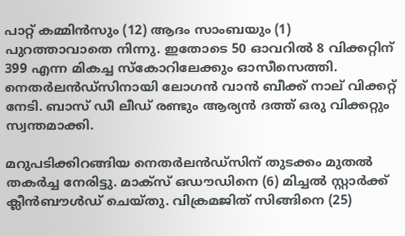പാറ്റ് കമ്മിന്‍സും (12) ആദം സാംബയും (1) പുറത്താവാതെ നിന്നു. ഇതോടെ 50 ഓവറില്‍ 8 വിക്കറ്റിന് 399 എന്ന മികച്ച സ്‌കോറിലേക്കും ഓസീസെത്തി. നെതര്‍ലന്‍ഡ്‌സിനായി ലോഗന്‍ വാന്‍ ബീക്ക് നാല് വിക്കറ്റ് നേടി. ബാസ് ഡീ ലീഡ് രണ്ടും ആര്യന്‍ ദത്ത് ഒരു വിക്കറ്റും സ്വന്തമാക്കി.

മറുപടിക്കിറങ്ങിയ നെതര്‍ലന്‍ഡ്‌സിന് തുടക്കം മുതല്‍ തകര്‍ച്ച നേരിട്ടു. മാക്‌സ് ഒഡൗഡിനെ (6) മിച്ചല്‍ സ്റ്റാര്‍ക്ക് ക്ലീന്‍ബൗള്‍ഡ് ചെയ്തു. വിക്രമജിത് സിങ്ങിനെ (25)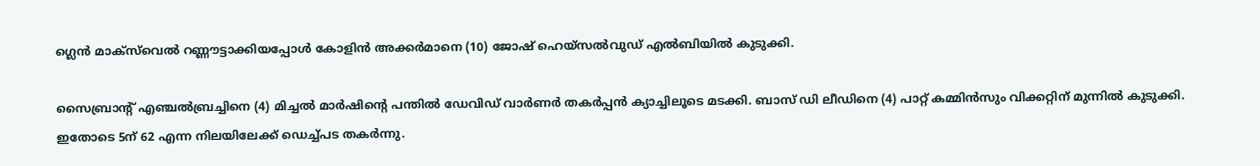ഗ്ലെന്‍ മാക്‌സ്‌വെല്‍ റണ്ണൗട്ടാക്കിയപ്പോള്‍ കോളിന്‍ അക്കര്‍മാനെ (10) ജോഷ് ഹെയ്‌സല്‍വുഡ് എല്‍ബിയില്‍ കുടുക്കി.

സൈബ്രാന്റ് എഞ്ചല്‍ബ്രച്ചിനെ (4) മിച്ചല്‍ മാര്‍ഷിന്റെ പന്തില്‍ ഡേവിഡ് വാര്‍ണര്‍ തകര്‍പ്പന്‍ ക്യാച്ചിലൂടെ മടക്കി. ബാസ് ഡി ലീഡിനെ (4) പാറ്റ് കമ്മിന്‍സും വിക്കറ്റിന് മുന്നില്‍ കുടുക്കി. ഇതോടെ 5ന് 62 എന്ന നിലയിലേക്ക് ഡെച്ച്പട തകര്‍ന്നു.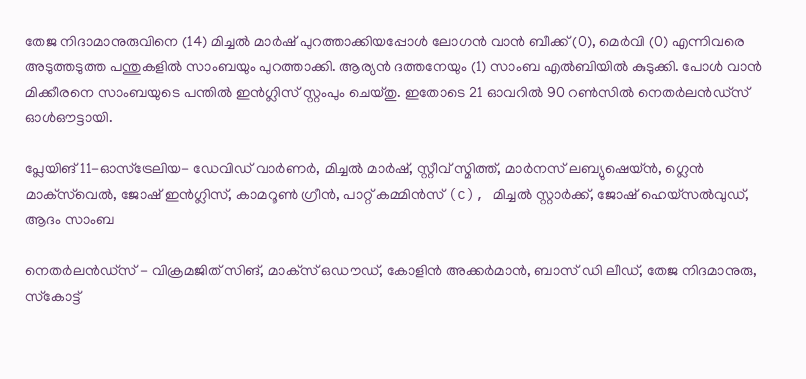തേജ നിദാമാനുരുവിനെ (14) മിച്ചല്‍ മാര്‍ഷ് പുറത്താക്കിയപ്പോള്‍ ലോഗന്‍ വാന്‍ ബീക്ക് (0), മെര്‍വി (0) എന്നിവരെ അടുത്തടുത്ത പന്തുകളില്‍ സാംബയും പുറത്താക്കി. ആര്യന്‍ ദത്തനേയും (1) സാംബ എല്‍ബിയില്‍ കുടുക്കി. പോള്‍ വാന്‍ മിക്കീരനെ സാംബയുടെ പന്തില്‍ ഇന്‍ഗ്ലിസ് സ്റ്റംപും ചെയ്തു. ഇതോടെ 21 ഓവറില്‍ 90 റണ്‍സില്‍ നെതര്‍ലന്‍ഡ്‌സ് ഓള്‍ഔട്ടായി.

പ്ലേയിങ് 11-ഓസ്‌ട്രേലിയ- ഡേവിഡ് വാര്‍ണര്‍, മിച്ചല്‍ മാര്‍ഷ്, സ്റ്റീവ് സ്മിത്ത്, മാര്‍നസ് ലബ്യുഷെയ്ന്‍, ഗ്ലെന്‍ മാക്‌സ്‌വെല്‍, ജോഷ് ഇന്‍ഗ്ലിസ്, കാമറൂണ്‍ ഗ്രീന്‍, പാറ്റ് കമ്മിന്‍സ് (c), മിച്ചല്‍ സ്റ്റാര്‍ക്ക്, ജോഷ് ഹെയ്‌സല്‍വുഡ്, ആദം സാംബ

നെതര്‍ലന്‍ഡ്‌സ് - വിക്രമജിത് സിങ്, മാക്‌സ് ഒഡൗഡ്, കോളിന്‍ അക്കര്‍മാന്‍, ബാസ് ഡി ലീഡ്, തേജ നിദമാനുരു, സ്‌കോട്ട്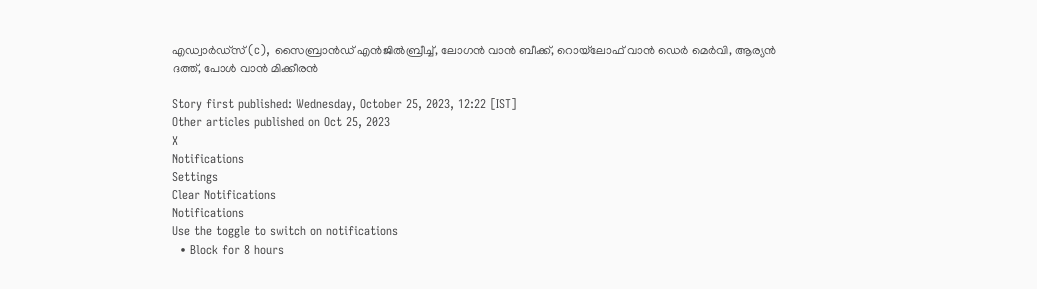എഡ്വാര്‍ഡ്‌സ് (c), സൈബ്രാന്‍ഡ് എന്‍ജില്‍ബ്രീച്ച്, ലോഗന്‍ വാന്‍ ബീക്ക്, റൊയ്‌ലോഫ് വാന്‍ ഡെര്‍ മെര്‍വി, ആര്യന്‍ ദത്ത്, പോള്‍ വാന്‍ മിക്കീരന്‍

Story first published: Wednesday, October 25, 2023, 12:22 [IST]
Other articles published on Oct 25, 2023
X
Notifications
Settings
Clear Notifications
Notifications
Use the toggle to switch on notifications
  • Block for 8 hours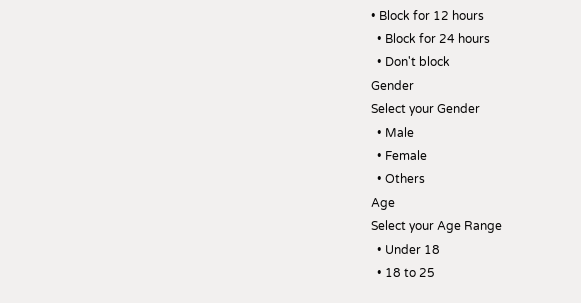• Block for 12 hours
  • Block for 24 hours
  • Don't block
Gender
Select your Gender
  • Male
  • Female
  • Others
Age
Select your Age Range
  • Under 18
  • 18 to 25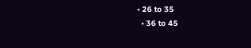• 26 to 35
  • 36 to 45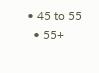• 45 to 55
  • 55+